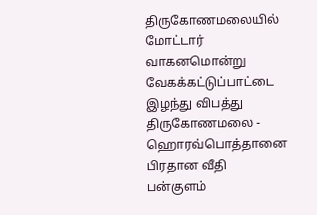திருகோணமலையில் மோட்டார் வாகனமொன்று வேகக்கட்டுப்பாட்டை இழந்து விபத்து
திருகோணமலை - ஹொரவ்பொத்தானை பிரதான வீதி பன்குளம்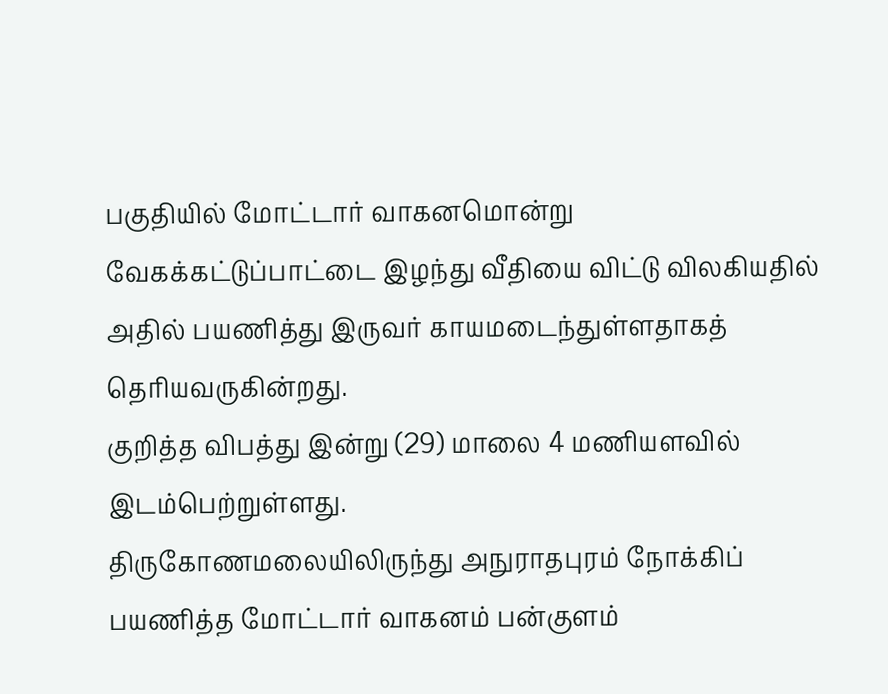பகுதியில் மோட்டார் வாகனமொன்று வேகக்கட்டுப்பாட்டை இழந்து வீதியை விட்டு விலகியதில் அதில் பயணித்து இருவர் காயமடைந்துள்ளதாகத் தெரியவருகின்றது.
குறித்த விபத்து இன்று (29) மாலை 4 மணியளவில் இடம்பெற்றுள்ளது.
திருகோணமலையிலிருந்து அநுராதபுரம் நோக்கிப் பயணித்த மோட்டார் வாகனம் பன்குளம்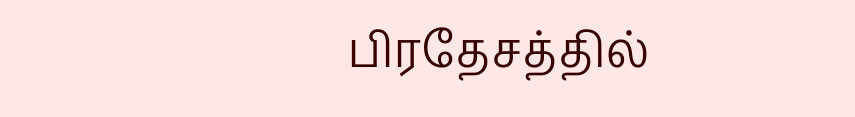பிரதேசத்தில்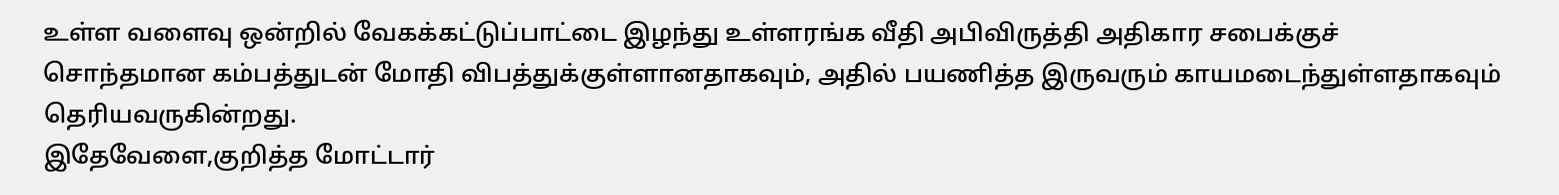உள்ள வளைவு ஒன்றில் வேகக்கட்டுப்பாட்டை இழந்து உள்ளரங்க வீதி அபிவிருத்தி அதிகார சபைக்குச் சொந்தமான கம்பத்துடன் மோதி விபத்துக்குள்ளானதாகவும், அதில் பயணித்த இருவரும் காயமடைந்துள்ளதாகவும் தெரியவருகின்றது.
இதேவேளை,குறித்த மோட்டார்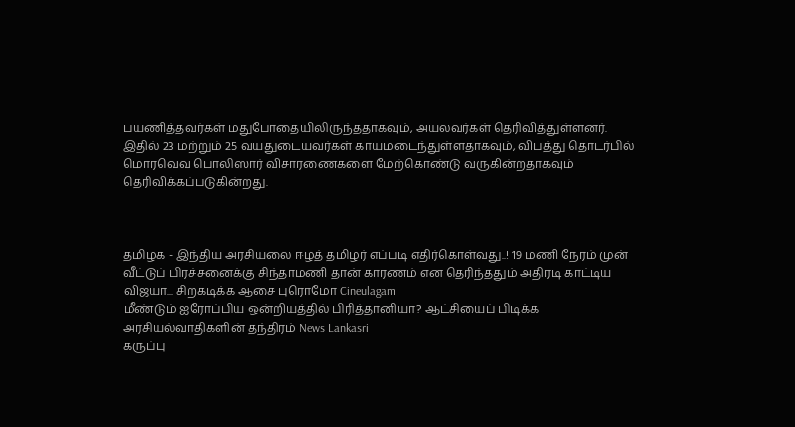பயணித்தவர்கள் மதுபோதையிலிருந்ததாகவும், அயலவர்கள் தெரிவித்துள்ளனர்.
இதில் 23 மற்றும் 25 வயதுடையவர்கள் காயமடைந்துள்ளதாகவும், விபத்து தொடர்பில்
மொரவெவ பொலிஸார் விசாரணைகளை மேற்கொண்டு வருகின்றதாகவும் தெரிவிக்கப்படுகின்றது.



தமிழக - இந்திய அரசியலை ஈழத் தமிழர் எப்படி எதிர்கொள்வது..! 19 மணி நேரம் முன்
வீட்டுப் பிரச்சனைக்கு சிந்தாமணி தான் காரணம் என தெரிந்ததும் அதிரடி காட்டிய விஜயா... சிறகடிக்க ஆசை புரொமோ Cineulagam
மீண்டும் ஐரோப்பிய ஒன்றியத்தில் பிரித்தானியா? ஆட்சியைப் பிடிக்க அரசியல்வாதிகளின் தந்திரம் News Lankasri
கருப்பு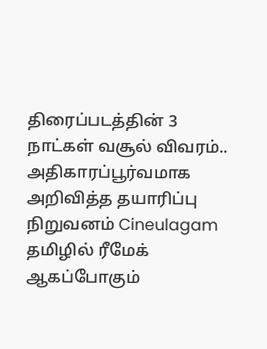திரைப்படத்தின் 3 நாட்கள் வசூல் விவரம்.. அதிகாரப்பூர்வமாக அறிவித்த தயாரிப்பு நிறுவனம் Cineulagam
தமிழில் ரீமேக் ஆகப்போகும்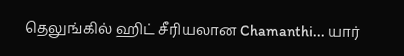தெலுங்கில் ஹிட் சீரியலான Chamanthi... யார்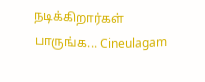நடிக்கிறார்கள் பாருங்க... Cineulagam